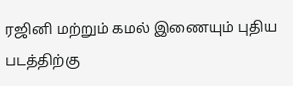ரஜினி மற்றும் கமல் இணையும் புதிய படத்திற்கு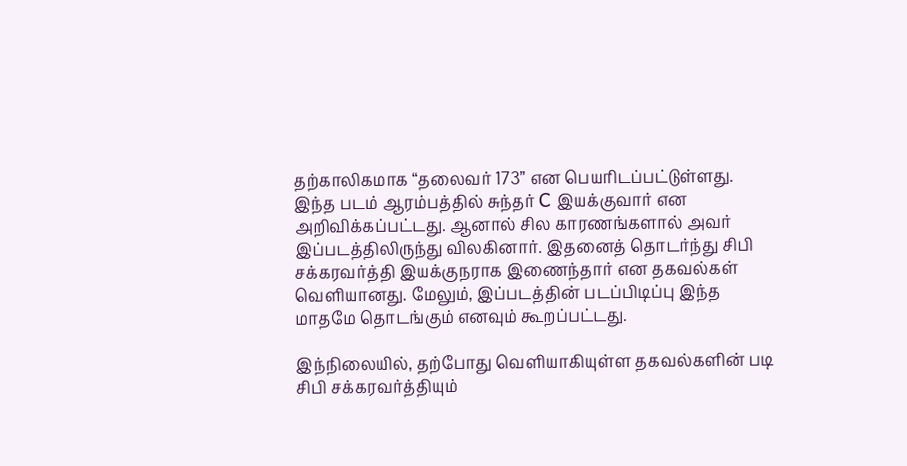தற்காலிகமாக “தலைவர் 173” என பெயரிடப்பட்டுள்ளது. இந்த படம் ஆரம்பத்தில் சுந்தர் C இயக்குவார் என அறிவிக்கப்பட்டது. ஆனால் சில காரணங்களால் அவர் இப்படத்திலிருந்து விலகினார். இதனைத் தொடர்ந்து சிபி சக்கரவர்த்தி இயக்குநராக இணைந்தார் என தகவல்கள் வெளியானது. மேலும், இப்படத்தின் படப்பிடிப்பு இந்த மாதமே தொடங்கும் எனவும் கூறப்பட்டது.

இந்நிலையில், தற்போது வெளியாகியுள்ள தகவல்களின் படி சிபி சக்கரவர்த்தியும்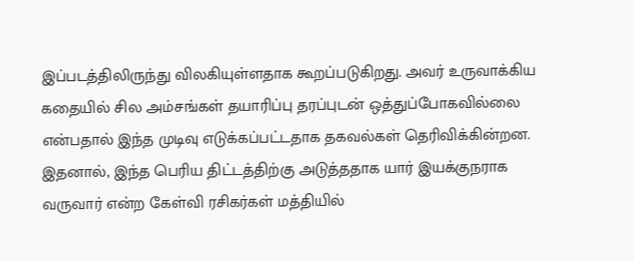இப்படத்திலிருந்து விலகியுள்ளதாக கூறப்படுகிறது. அவர் உருவாக்கிய கதையில் சில அம்சங்கள் தயாரிப்பு தரப்புடன் ஒத்துப்போகவில்லை என்பதால் இந்த முடிவு எடுக்கப்பட்டதாக தகவல்கள் தெரிவிக்கின்றன. இதனால், இந்த பெரிய திட்டத்திற்கு அடுத்ததாக யார் இயக்குநராக வருவார் என்ற கேள்வி ரசிகர்கள் மத்தியில்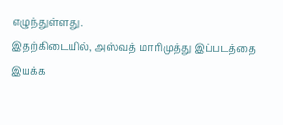எழுந்துள்ளது.
இதற்கிடையில், அஸ்வத் மாரிமுத்து இப்படத்தை இயக்க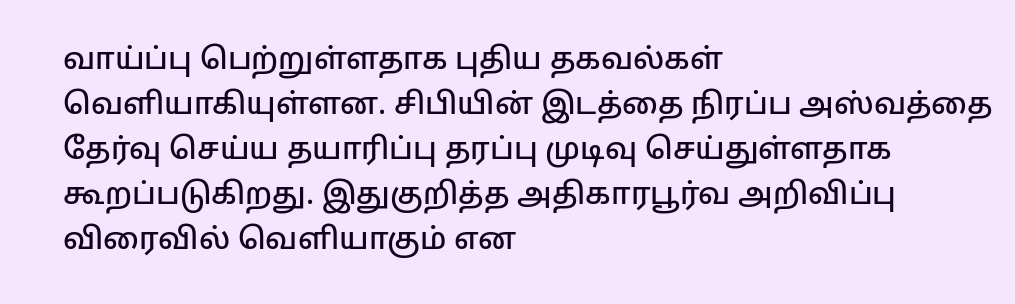வாய்ப்பு பெற்றுள்ளதாக புதிய தகவல்கள் வெளியாகியுள்ளன. சிபியின் இடத்தை நிரப்ப அஸ்வத்தை தேர்வு செய்ய தயாரிப்பு தரப்பு முடிவு செய்துள்ளதாக கூறப்படுகிறது. இதுகுறித்த அதிகாரபூர்வ அறிவிப்பு விரைவில் வெளியாகும் என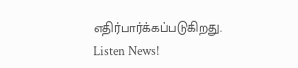எதிர்பார்க்கப்படுகிறது.
Listen News!